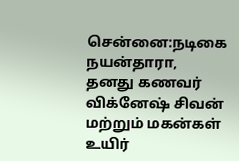சென்னை:நடிகை நயன்தாரா, தனது கணவர் விக்னேஷ் சிவன் மற்றும் மகன்கள் உயிர்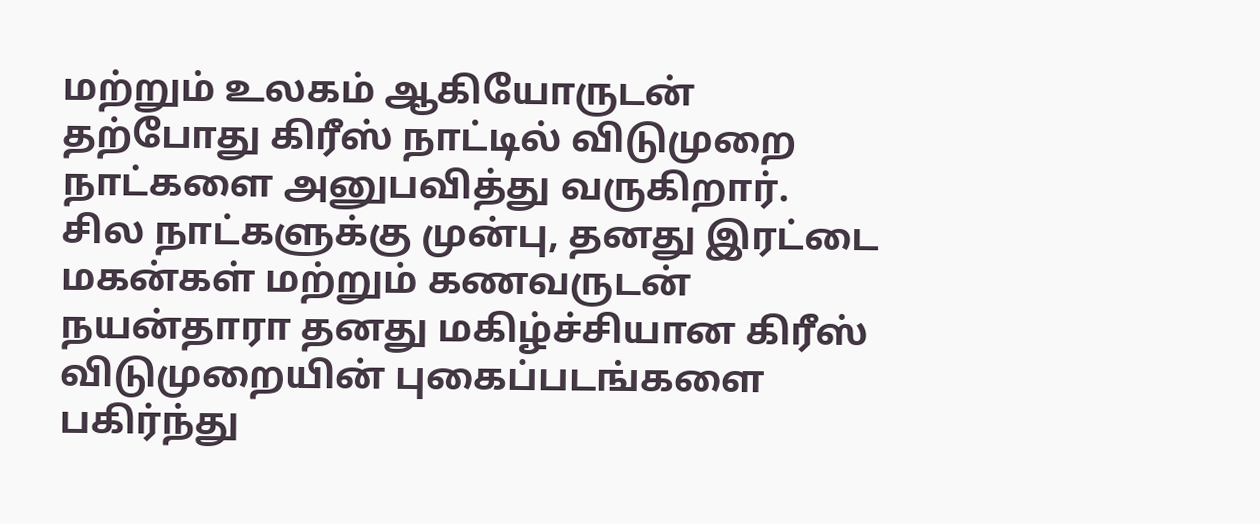மற்றும் உலகம் ஆகியோருடன் தற்போது கிரீஸ் நாட்டில் விடுமுறை நாட்களை அனுபவித்து வருகிறார்.
சில நாட்களுக்கு முன்பு, தனது இரட்டை மகன்கள் மற்றும் கணவருடன் நயன்தாரா தனது மகிழ்ச்சியான கிரீஸ் விடுமுறையின் புகைப்படங்களை பகிர்ந்து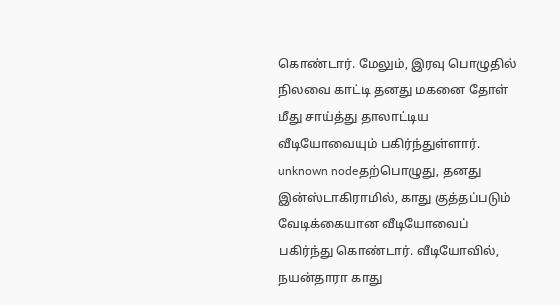கொண்டார். மேலும், இரவு பொழுதில் நிலவை காட்டி தனது மகனை தோள் மீது சாய்த்து தாலாட்டிய வீடியோவையும் பகிர்ந்துள்ளார்.
unknown nodeதற்பொழுது, தனது இன்ஸ்டாகிராமில், காது குத்தப்படும் வேடிக்கையான வீடியோவைப் பகிர்ந்து கொண்டார். வீடியோவில், நயன்தாரா காது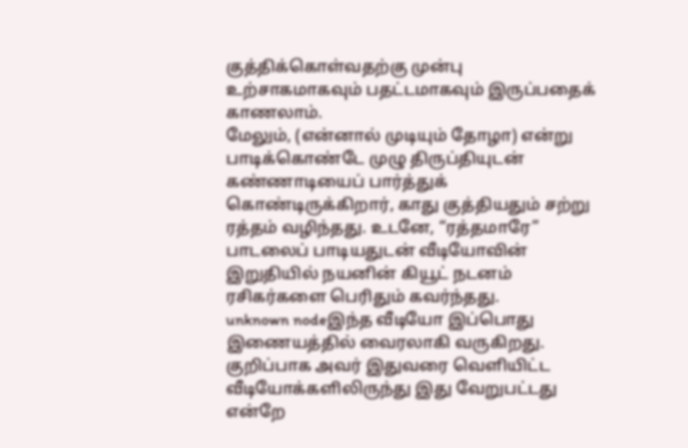குத்திக்கொள்வதற்கு முன்பு உற்சாகமாகவும் பதட்டமாகவும் இருப்பதைக் காணலாம்.
மேலும், (என்னால் முடியும் தோழா) என்று பாடிக்கொண்டே முழு திருப்தியுடன் கண்ணாடியைப் பார்த்துக் கொண்டிருக்கிறார், காது குத்தியதும் சற்று ரத்தம் வழிந்தது. உடனே, “ரத்தமாரே” பாடலைப் பாடியதுடன் வீடியோவின் இறுதியில் நயனின் கியூட் நடனம் ரசிகர்களை பெரிதும் கவர்ந்தது.
unknown nodeஇந்த வீடியோ இப்பொது இணையத்தில் வைரலாகி வருகிறது. குறிப்பாக அவர் இதுவரை வெளியிட்ட வீடியோக்களிலிருந்து இது வேறுபட்டது என்றே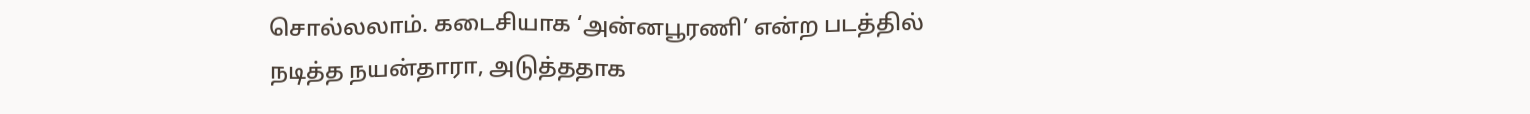சொல்லலாம். கடைசியாக ‘அன்னபூரணி’ என்ற படத்தில் நடித்த நயன்தாரா, அடுத்ததாக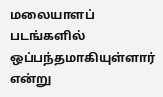மலையாளப் படங்களில் ஒப்பந்தமாகியுள்ளார் என்று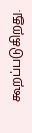கூறப்படுகிறது.